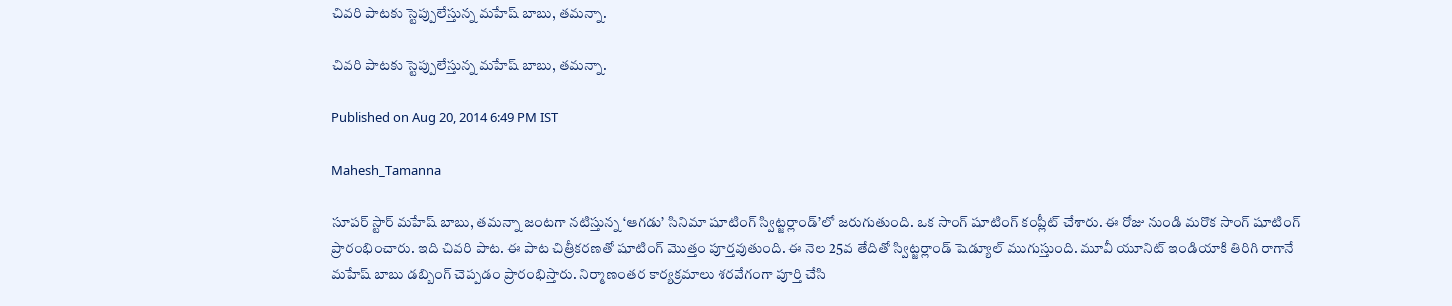చివరి పాటకు స్టెప్పులేస్తున్న మహేష్ బాబు, తమన్నా.

చివరి పాటకు స్టెప్పులేస్తున్న మహేష్ బాబు, తమన్నా.

Published on Aug 20, 2014 6:49 PM IST

Mahesh_Tamanna

సూపర్ స్టార్ మహేష్ బాబు, తమన్నా జంటగా నటిస్తున్న ‘ఆగడు’ సినిమా షూటింగ్ స్విట్జర్లాండ్’లో జరుగుతుంది. ఒక సాంగ్ షూటింగ్ కంప్లీట్ చేశారు. ఈ రోజు నుండి మరొక సాంగ్ షూటింగ్ ప్రారంభించారు. ఇది చివరి పాట. ఈ పాట చిత్రీకరణతో షూటింగ్ మొత్తం పూర్తవుతుంది. ఈ నెల 25వ తేదితో స్విట్జర్లాండ్ షెడ్యూల్ ముగుస్తుంది. మూవీ యూనిట్ ఇండియాకి తిరిగి రాగానే మహేష్ బాబు డబ్బింగ్ చెప్పడం ప్రారంభిస్తారు. నిర్మాణంతర కార్యక్రమాలు శరవేగంగా పూర్తి చేసి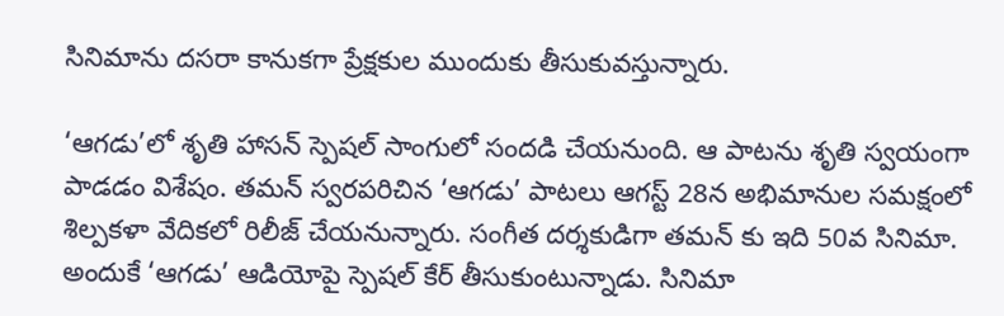సినిమాను దసరా కానుకగా ప్రేక్షకుల ముందుకు తీసుకువస్తున్నారు.

‘ఆగడు’లో శృతి హాసన్ స్పెషల్ సాంగులో సందడి చేయనుంది. ఆ పాటను శృతి స్వయంగా పాడడం విశేషం. తమన్ స్వరపరిచిన ‘ఆగడు’ పాటలు ఆగస్ట్ 28న అభిమానుల సమక్షంలో శిల్పకళా వేదికలో రిలీజ్ చేయనున్నారు. సంగీత దర్శకుడిగా తమన్ కు ఇది 50వ సినిమా. అందుకే ‘ఆగడు’ ఆడియోపై స్పెషల్ కేర్ తీసుకుంటున్నాడు. సినిమా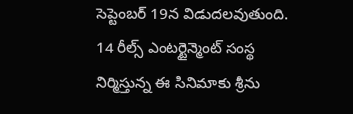సెప్టెంబర్ 19న విడుదలవుతుంది. 14 రీల్స్ ఎంటర్టైన్మెంట్ సంస్థ నిర్మిస్తున్న ఈ సినిమాకు శ్రీను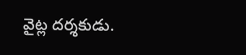వైట్ల దర్శకుడు.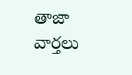తాజా వార్తలు